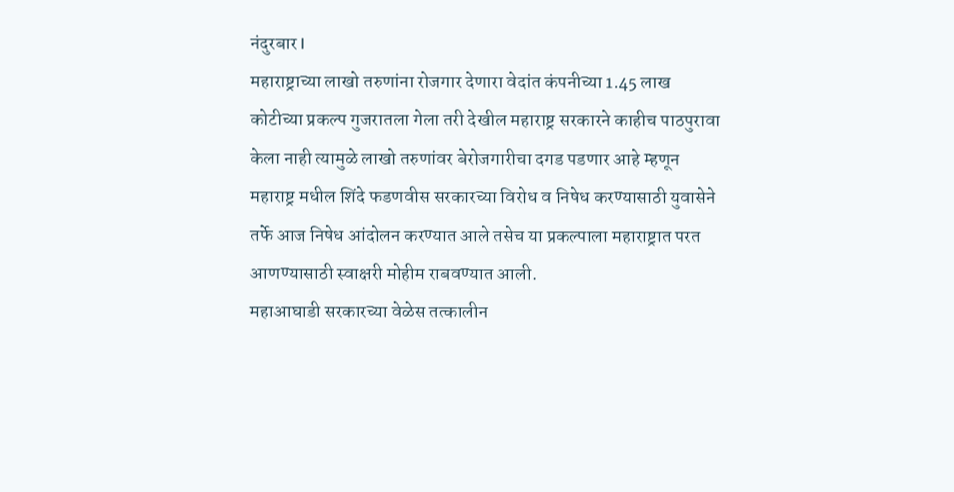नंदुरबार l
महाराष्ट्राच्या लाखो तरुणांना रोजगार देणारा वेदांत कंपनीच्या 1.45 लाख कोटीच्या प्रकल्प गुजरातला गेला तरी देखील महाराष्ट्र सरकारने काहीच पाठपुरावा केला नाही त्यामुळे लाखो तरुणांवर बेरोजगारीचा दगड पडणार आहे म्हणून महाराष्ट्र मधील शिंदे फडणवीस सरकारच्या विरोध व निषेध करण्यासाठी युवासेने तर्फे आज निषेध आंदोलन करण्यात आले तसेच या प्रकल्पाला महाराष्ट्रात परत आणण्यासाठी स्वाक्षरी मोहीम राबवण्यात आली.
महाआघाडी सरकारच्या वेळेस तत्कालीन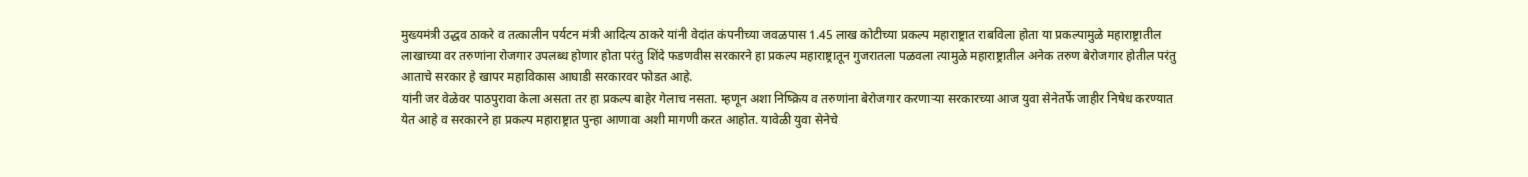मुख्यमंत्री उद्धव ठाकरे व तत्कालीन पर्यटन मंत्री आदित्य ठाकरे यांनी वेदांत कंपनीच्या जवळपास 1.45 लाख कोटीच्या प्रकल्प महाराष्ट्रात राबविला होता या प्रकल्पामुळे महाराष्ट्रातील लाखाच्या वर तरुणांना रोजगार उपलब्ध होणार होता परंतु शिंदे फडणवीस सरकारने हा प्रकल्प महाराष्ट्रातून गुजरातला पळवला त्यामुळे महाराष्ट्रातील अनेक तरुण बेरोजगार होतील परंतु आताचे सरकार हे खापर महाविकास आघाडी सरकारवर फोडत आहे.
यांनी जर वेळेवर पाठपुरावा केला असता तर हा प्रकल्प बाहेर गेलाच नसता. म्हणून अशा निष्क्रिय व तरुणांना बेरोजगार करणाऱ्या सरकारच्या आज युवा सेनेतर्फे जाहीर निषेध करण्यात येत आहे व सरकारने हा प्रकल्प महाराष्ट्रात पुन्हा आणावा अशी मागणी करत आहोत. यावेळी युवा सेनेचे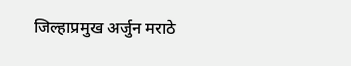जिल्हाप्रमुख अर्जुन मराठे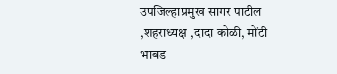उपजिल्हाप्रमुख सागर पाटील ,शहराध्यक्ष ,दादा कोळी, मोंटी भाबड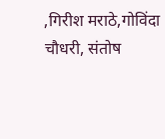,गिरीश मराठे,गोविंदा चौधरी, संतोष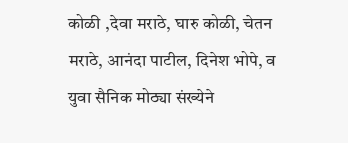कोळी ,देवा मराठे, घारु कोळी, चेतन मराठे, आनंदा पाटील, दिनेश भोपे, व युवा सैनिक मोठ्या संख्येने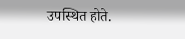उपस्थित होते.